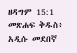ዘዳግም 15:1 መጽሐፍ ቅዱስ፥ አዲሱ መደበኛ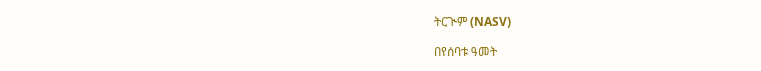ትርጒም (NASV)

በየሰባቱ ዓመት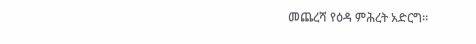መጨረሻ የዕዳ ምሕረት አድርግ።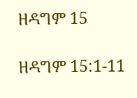ዘዳግም 15

ዘዳግም 15:1-11